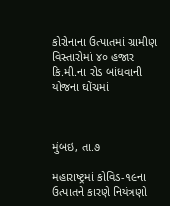કોરોનાના ઉત્પાતમાં ગ્રામીણ વિસ્તારોમાં ૪૦ હજાર કિ.મી.ના રોડ બાંધવાની યોજના ઘોંચમાં



મુંબઇ, તા.૭

મહારાષ્ટ્રમાં કોવિડ-૧૯ના ઉત્પાતને કારણે નિયંત્રણો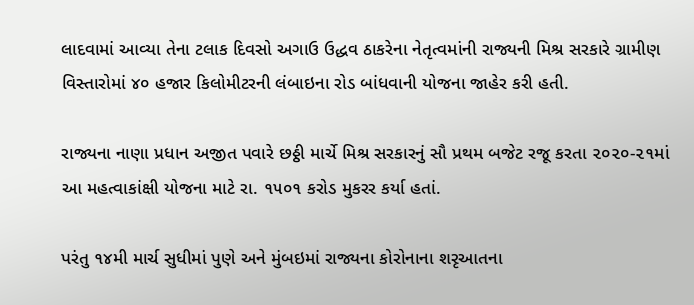લાદવામાં આવ્યા તેના ટલાક દિવસો અગાઉ ઉદ્ધવ ઠાકરેના નેતૃત્વમાંની રાજ્યની મિશ્ર સરકારે ગ્રામીણ વિસ્તારોમાં ૪૦ હજાર કિલોમીટરની લંબાઇના રોડ બાંધવાની યોજના જાહેર કરી હતી.

રાજ્યના નાણા પ્રધાન અજીત પવારે છઠ્ઠી માર્ચે મિશ્ર સરકારનું સૌ પ્રથમ બજેટ રજૂ કરતા ૨૦૨૦-૨૧માં  આ મહત્વાકાંક્ષી યોજના માટે રા. ૧૫૦૧ કરોડ મુકરર કર્યા હતાં.

પરંતુ ૧૪મી માર્ચ સુધીમાં પુણે અને મુંબઇમાં રાજ્યના કોરોનાના શરૃઆતના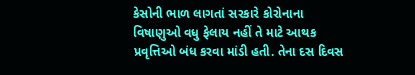કેસોની ભાળ લાગતાં સરકારે કોરોનાના વિષાણુઓ વધુ ફેલાય નહીં તે માટે આથક પ્રવૃત્તિઓ બંધ કરવા માંડી હતી. તેના દસ દિવસ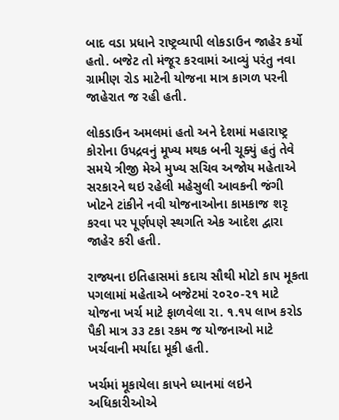બાદ વડા પ્રધાને રાષ્ટ્રવ્યાપી લોકડાઉન જાહેર કર્યો હતો. બજેટ તો મંજૂર કરવામાં આવ્યું પરંતુ નવા ગ્રામીણ રોડ માટેની યોજના માત્ર કાગળ પરની જાહેરાત જ રહી હતી.

લોકડાઉન અમલમાં હતો અને દેશમાં મહારાષ્ટ્ર કોરોના ઉપદ્રવનું મૂખ્ય મથક બની ચૂક્યું હતું તેવે સમયે ત્રીજી મેએ મુખ્ય સચિવ અજોય મહેતાએ સરકારને થઇ રહેલી મહેસુલી આવકની જંગી ખોટને ટાંકીને નવી યોજનાઓના કામકાજ શરૃ કરવા પર પૂર્ણપણે સ્થગતિ એક આદેશ દ્વારા જાહેર કરી હતી.

રાજ્યના ઇતિહાસમાં કદાચ સૌથી મોટો કાપ મૂકતા પગલામાં મહેતાએ બજેટમાં ૨૦૨૦-૨૧ માટે યોજના ખર્ચ માટે ફાળવેલા રા. ૧.૧૫ લાખ કરોડ પૈકી માત્ર ૩૩ ટકા રકમ જ યોજનાઓ માટે ખર્ચવાની મર્યાદા મૂકી હતી.

ખર્ચમાં મૂકાયેલા કાપને ધ્યાનમાં લઇને અધિકારીઓએ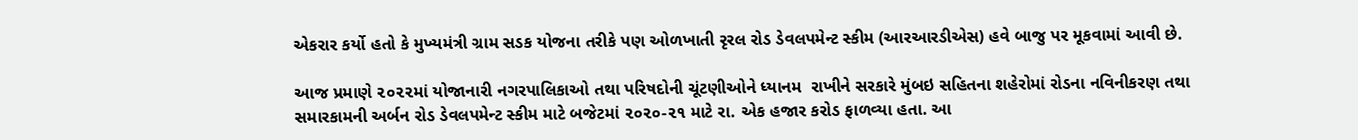એકરાર કર્યો હતો કે મુખ્યમંત્રી ગ્રામ સડક યોજના તરીકે પણ ઓળખાતી રૃરલ રોડ ડેવલપમેન્ટ સ્કીમ (આરઆરડીએસ) હવે બાજુ પર મૂકવામાં આવી છે.

આજ પ્રમાણે ૨૦૨૨માં યોજાનારી નગરપાલિકાઓ તથા પરિષદોની ચૂંટણીઓને ધ્યાનમ  રાખીને સરકારે મુંબઇ સહિતના શહેરોમાં રોડના નવિનીકરણ તથા સમારકામની અર્બન રોડ ડેવલપમેન્ટ સ્કીમ માટે બજેટમાં ૨૦૨૦-૨૧ માટે રા. એક હજાર કરોડ ફાળવ્યા હતા. આ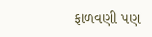ફાળવણી પણ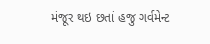મંજૂર થઇ છતાં હજુ ગર્વમેન્ટ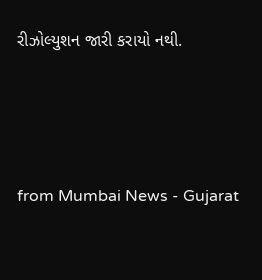રીઝોલ્યુશન જારી કરાયો નથી.




from Mumbai News - Gujarat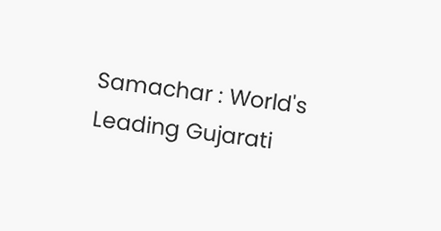Samachar : World's Leading Gujarati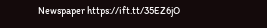Newspaper https://ift.tt/35EZ6jO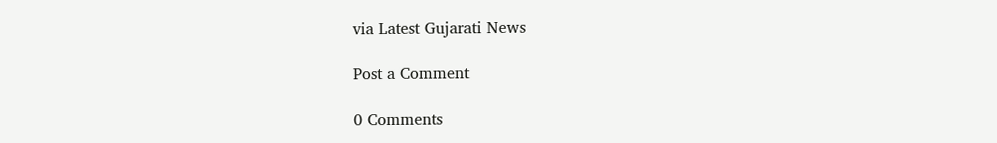via Latest Gujarati News

Post a Comment

0 Comments